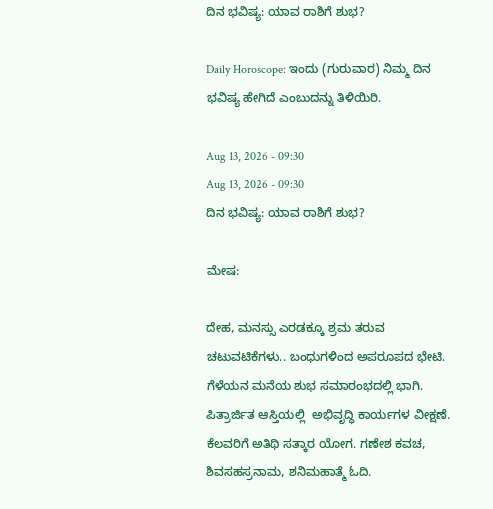ದಿನ ಭವಿಷ್ಯ: ಯಾವ ರಾಶಿಗೆ ಶುಭ?

Daily Horoscope: ಇಂದು (ಗುರುವಾರ) ನಿಮ್ಮ ದಿನ ಭವಿಷ್ಯ ಹೇಗಿದೆ ಎಂಬುದನ್ನು ತಿಳಿಯಿರಿ.

Aug 13, 2026 - 09:30
Aug 13, 2026 - 09:30
ದಿನ ಭವಿಷ್ಯ: ಯಾವ ರಾಶಿಗೆ ಶುಭ?

ಮೇಷ:

ದೇಹ, ಮನಸ್ಸು ಎರಡಕ್ಕೂ ಶ್ರಮ ತರುವ ಚಟುವಟಿಕೆಗಳು.. ಬಂಧುಗಳಿಂದ ಅಪರೂಪದ ಭೇಟಿ. ಗೆಳೆಯನ ಮನೆಯ ಶುಭ ಸಮಾರಂಭದಲ್ಲಿ ಭಾಗಿ. ಪಿತ್ರಾರ್ಜಿತ ಆಸ್ತಿಯಲ್ಲಿ  ಅಭಿವೃದ್ಧಿ ಕಾರ್ಯಗಳ ವೀಕ್ಷಣೆ. ಕೆಲವರಿಗೆ ಅತಿಥಿ ಸತ್ಕಾರ ಯೋಗ. ಗಣೇಶ ಕವಚ, ಶಿವಸಹಸ್ರನಾಮ, ಶನಿಮಹಾತ್ಮೆ ಓದಿ.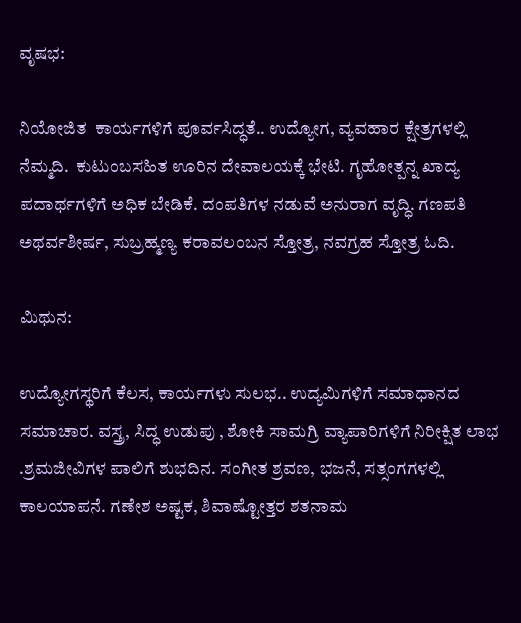ವೃಷಭ:

ನಿಯೋಜಿತ  ಕಾರ್ಯಗಳಿಗೆ ಪೂರ್ವಸಿದ್ಧತೆ.. ಉದ್ಯೋಗ, ವ್ಯವಹಾರ ಕ್ಷೇತ್ರಗಳಲ್ಲಿ ನೆಮ್ಮದಿ.  ಕುಟುಂಬಸಹಿತ ಊರಿನ ದೇವಾಲಯಕ್ಕೆ ಭೇಟಿ. ಗೃಹೋತ್ಪನ್ನ ಖಾದ್ಯ ಪದಾರ್ಥಗಳಿಗೆ ಅಧಿಕ ಬೇಡಿಕೆ. ದಂಪತಿಗಳ ನಡುವೆ ಅನುರಾಗ ವೃದ್ಧಿ. ಗಣಪತಿ ಅಥರ್ವಶೀರ್ಷ, ಸುಬ್ರಹ್ಮಣ್ಯ ಕರಾವಲಂಬನ ಸ್ತೋತ್ರ, ನವಗ್ರಹ ಸ್ತೋತ್ರ ಓದಿ.

ಮಿಥುನ:

ಉದ್ಯೋಗಸ್ಥರಿಗೆ ಕೆಲಸ, ಕಾರ್ಯಗಳು ಸುಲಭ.. ಉದ್ಯಮಿಗಳಿಗೆ ಸಮಾಧಾನದ  ಸಮಾಚಾರ. ವಸ್ತ್ರ, ಸಿದ್ಧ ಉಡುಪು , ಶೋಕಿ ಸಾಮಗ್ರಿ ವ್ಯಾಪಾರಿಗಳಿಗೆ ನಿರೀಕ್ಷಿತ ಲಾಭ .ಶ್ರಮಜೀವಿಗಳ ಪಾಲಿಗೆ ಶುಭದಿನ. ಸಂಗೀತ ಶ್ರವಣ, ಭಜನೆ, ಸತ್ಸಂಗಗಳಲ್ಲಿ ಕಾಲಯಾಪನೆ. ಗಣೇಶ ಅಷ್ಟಕ, ಶಿವಾಷ್ಟೋತ್ತರ ಶತನಾಮ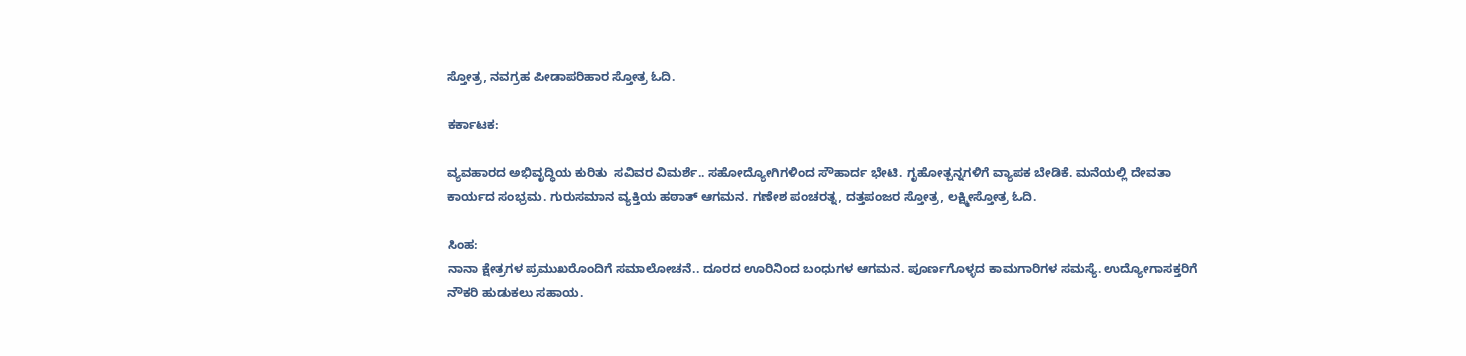ಸ್ತೋತ್ರ, ನವಗ್ರಹ ಪೀಡಾಪರಿಹಾರ ಸ್ತೋತ್ರ ಓದಿ.

ಕರ್ಕಾಟಕ:

ವ್ಯವಹಾರದ ಅಭಿವೃದ್ಧಿಯ ಕುರಿತು  ಸವಿವರ ವಿಮರ್ಶೆ.. ಸಹೋದ್ಯೋಗಿಗಳಿಂದ ಸೌಹಾರ್ದ ಭೇಟಿ. ಗೃಹೋತ್ಪನ್ನಗಳಿಗೆ ವ್ಯಾಪಕ ಬೇಡಿಕೆ. ಮನೆಯಲ್ಲಿ ದೇವತಾ ಕಾರ್ಯದ ಸಂಭ್ರಮ. ಗುರುಸಮಾನ ವ್ಯಕ್ತಿಯ ಹಠಾತ್ ಆಗಮನ. ಗಣೇಶ ಪಂಚರತ್ನ, ದತ್ತಪಂಜರ ಸ್ತೋತ್ರ, ಲಕ್ಷ್ಮೀಸ್ತೋತ್ರ ಓದಿ.

ಸಿಂಹ:
ನಾನಾ ಕ್ಷೇತ್ರಗಳ ಪ್ರಮುಖರೊಂದಿಗೆ ಸಮಾಲೋಚನೆ.. ದೂರದ ಊರಿನಿಂದ ಬಂಧುಗಳ ಆಗಮನ. ಪೂರ್ಣಗೊಳ್ಳದ ಕಾಮಗಾರಿಗಳ ಸಮಸ್ಯೆ. ಉದ್ಯೋಗಾಸಕ್ತರಿಗೆ ನೌಕರಿ ಹುಡುಕಲು ಸಹಾಯ.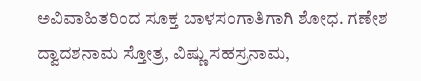ಅವಿವಾಹಿತರಿಂದ ಸೂಕ್ತ ಬಾಳಸಂಗಾತಿಗಾಗಿ ಶೋಧ. ಗಣೇಶ ದ್ವಾದಶನಾಮ ಸ್ತೋತ್ರ, ವಿಷ್ಣು ಸಹಸ್ರನಾಮ,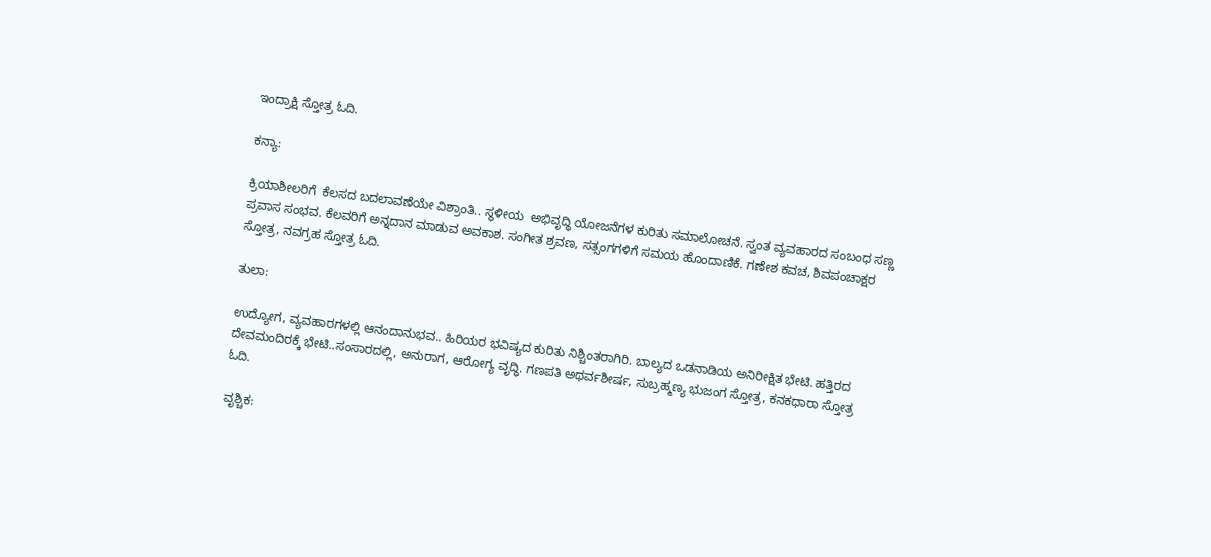ಇಂದ್ರಾಕ್ಷಿ ಸ್ತೋತ್ರ ಓದಿ.

ಕನ್ಯಾ:

ಕ್ರಿಯಾಶೀಲರಿಗೆ  ಕೆಲಸದ ಬದಲಾವಣೆಯೇ ವಿಶ್ರಾಂತಿ.. ಸ್ಥಳೀಯ  ಅಭಿವೃದ್ಧಿ ಯೋಜನೆಗಳ ಕುರಿತು ಸಮಾಲೋಚನೆ. ಸ್ವಂತ ವ್ಯವಹಾರದ ಸಂಬಂಧ ಸಣ್ಣ ಪ್ರವಾಸ ಸಂಭವ. ಕೆಲವರಿಗೆ ಅನ್ನದಾನ ಮಾಡುವ ಅವಕಾಶ. ಸಂಗೀತ ಶ್ರವಣ, ಸತ್ಸಂಗಗಳಿಗೆ ಸಮಯ ಹೊಂದಾಣಿಕೆ. ಗಣೇಶ ಕವಚ, ಶಿವಪಂಚಾಕ್ಷರ ಸ್ತೋತ್ರ, ನವಗ್ರಹ ಸ್ತೋತ್ರ ಓದಿ.

ತುಲಾ:

ಉದ್ಯೋಗ, ವ್ಯವಹಾರಗಳಲ್ಲಿ ಆನಂದಾನುಭವ.. ಹಿರಿಯರ ಭವಿಷ್ಯದ ಕುರಿತು ನಿಶ್ಚಿಂತರಾಗಿರಿ. ಬಾಲ್ಯದ ಒಡನಾಡಿಯ ಅನಿರೀಕ್ಷಿತ ಭೇಟಿ. ಹತ್ತಿರದ ದೇವಮಂದಿರಕ್ಕೆ ಭೇಟಿ..ಸಂಸಾರದಲ್ಲಿ, ಅನುರಾಗ, ಆರೋಗ್ಯ ವೃದ್ಧಿ. ಗಣಪತಿ ಅಥರ್ವಶೀರ್ಷ, ಸುಬ್ರಹ್ಮಣ್ಯ ಭುಜಂಗ ಸ್ತೋತ್ರ, ಕನಕಧಾರಾ ಸ್ತೋತ್ರ ಓದಿ.

ವೃಶ್ಚಿಕ: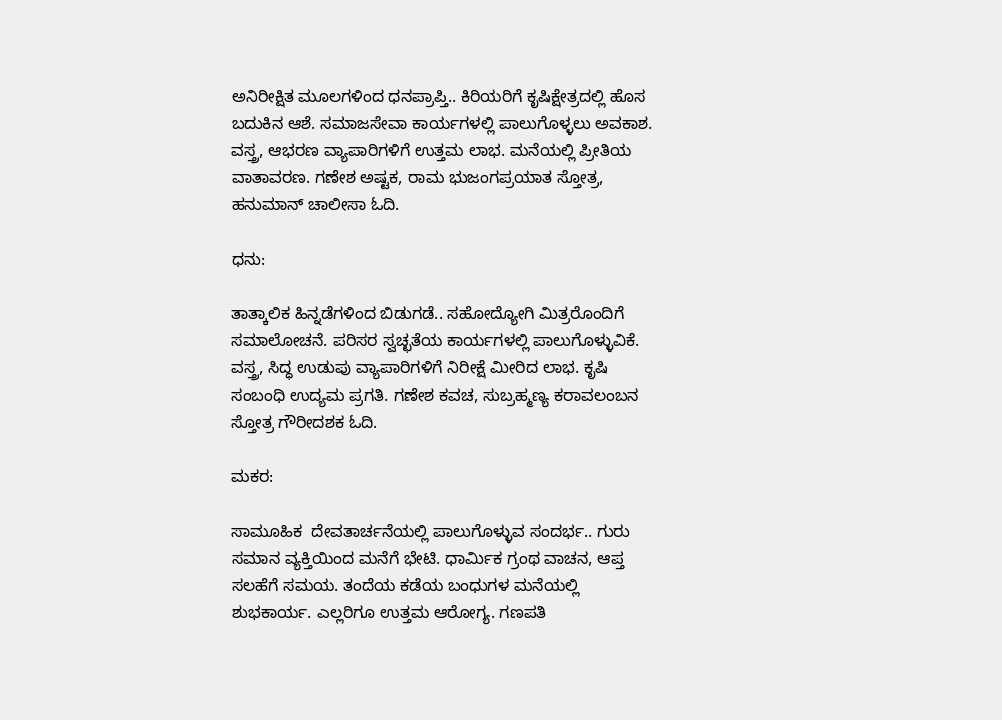ಅನಿರೀಕ್ಷಿತ ಮೂಲಗಳಿಂದ ಧನಪ್ರಾಪ್ತಿ.. ಕಿರಿಯರಿಗೆ ಕೃಷಿಕ್ಷೇತ್ರದಲ್ಲಿ ಹೊಸ ಬದುಕಿನ ಆಶೆ. ಸಮಾಜಸೇವಾ ಕಾರ್ಯಗಳಲ್ಲಿ ಪಾಲುಗೊಳ್ಳಲು ಅವಕಾಶ. ವಸ್ತ್ರ, ಆಭರಣ ವ್ಯಾಪಾರಿಗಳಿಗೆ ಉತ್ತಮ ಲಾಭ. ಮನೆಯಲ್ಲಿ ಪ್ರೀತಿಯ ವಾತಾವರಣ. ಗಣೇಶ ಅಷ್ಟಕ, ರಾಮ ಭುಜಂಗಪ್ರಯಾತ ಸ್ತೋತ್ರ, ಹನುಮಾನ್ ಚಾಲೀಸಾ ಓದಿ.

ಧನು:

ತಾತ್ಕಾಲಿಕ ಹಿನ್ನಡೆಗಳಿಂದ ಬಿಡುಗಡೆ.. ಸಹೋದ್ಯೋಗಿ ಮಿತ್ರರೊಂದಿಗೆ ಸಮಾಲೋಚನೆ. ಪರಿಸರ ಸ್ವಚ್ಛತೆಯ ಕಾರ್ಯಗಳಲ್ಲಿ ಪಾಲುಗೊಳ್ಳುವಿಕೆ. ವಸ್ತ್ರ, ಸಿದ್ಧ ಉಡುಪು ವ್ಯಾಪಾರಿಗಳಿಗೆ ನಿರೀಕ್ಷೆ ಮೀರಿದ ಲಾಭ. ಕೃಷಿ ಸಂಬಂಧಿ ಉದ್ಯಮ ಪ್ರಗತಿ. ಗಣೇಶ ಕವಚ, ಸುಬ್ರಹ್ಮಣ್ಯ ಕರಾವಲಂಬನ ಸ್ತೋತ್ರ ಗೌರೀದಶಕ ಓದಿ.

ಮಕರ:

ಸಾಮೂಹಿಕ  ದೇವತಾರ್ಚನೆಯಲ್ಲಿ ಪಾಲುಗೊಳ್ಳುವ ಸಂದರ್ಭ.. ಗುರು ಸಮಾನ ವ್ಯಕ್ತಿಯಿಂದ ಮನೆಗೆ ಭೇಟಿ. ಧಾರ್ಮಿಕ ಗ್ರಂಥ ವಾಚನ, ಆಪ್ತ ಸಲಹೆಗೆ ಸಮಯ. ತಂದೆಯ ಕಡೆಯ ಬಂಧುಗಳ ಮನೆಯಲ್ಲಿ ಶುಭಕಾರ್ಯ. ಎಲ್ಲರಿಗೂ ಉತ್ತಮ ಆರೋಗ್ಯ. ಗಣಪತಿ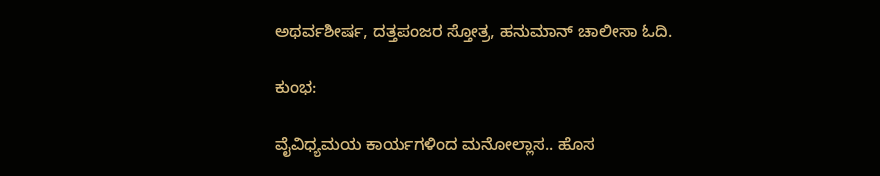ಅಥರ್ವಶೀರ್ಷ, ದತ್ತಪಂಜರ ಸ್ತೋತ್ರ, ಹನುಮಾನ್ ಚಾಲೀಸಾ ಓದಿ.

ಕುಂಭ:

ವೈವಿಧ್ಯಮಯ ಕಾರ್ಯಗಳಿಂದ ಮನೋಲ್ಲಾಸ.. ಹೊಸ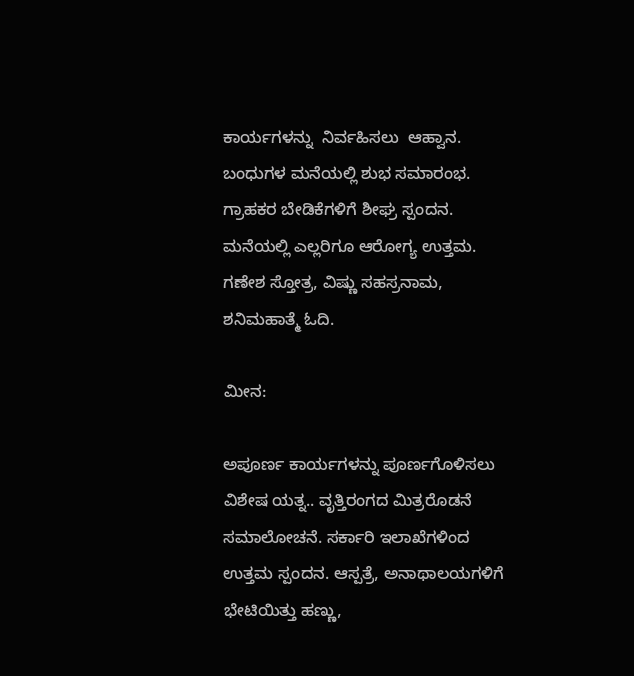ಕಾರ್ಯಗಳನ್ನು  ನಿರ್ವಹಿಸಲು  ಆಹ್ವಾನ. ಬಂಧುಗಳ ಮನೆಯಲ್ಲಿ ಶುಭ ಸಮಾರಂಭ. ಗ್ರಾಹಕರ ಬೇಡಿಕೆಗಳಿಗೆ ಶೀಘ್ರ ಸ್ಪಂದನ. ಮನೆಯಲ್ಲಿ ಎಲ್ಲರಿಗೂ ಆರೋಗ್ಯ ಉತ್ತಮ. ಗಣೇಶ ಸ್ತೋತ್ರ, ವಿಷ್ಣು ಸಹಸ್ರನಾಮ, ಶನಿಮಹಾತ್ಮೆ ಓದಿ.

ಮೀನ:

ಅಪೂರ್ಣ ಕಾರ್ಯಗಳನ್ನು ಪೂರ್ಣಗೊಳಿಸಲು  ವಿಶೇಷ ಯತ್ನ.. ವೃತ್ತಿರಂಗದ ಮಿತ್ರರೊಡನೆ ಸಮಾಲೋಚನೆ. ಸರ್ಕಾರಿ ಇಲಾಖೆಗಳಿಂದ ಉತ್ತಮ ಸ್ಪಂದನ. ಆಸ್ಪತ್ರೆ, ಅನಾಥಾಲಯಗಳಿಗೆ ಭೇಟಿಯಿತ್ತು ಹಣ್ಣು,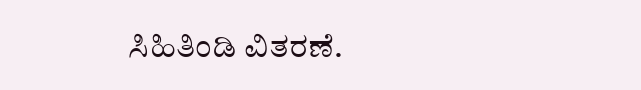ಸಿಹಿತಿಂಡಿ ವಿತರಣೆ.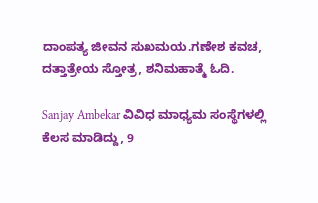ದಾಂಪತ್ಯ ಜೀವನ ಸುಖಮಯ.ಗಣೇಶ ಕವಚ, ದತ್ತಾತ್ರೇಯ ಸ್ತೋತ್ರ, ಶನಿಮಹಾತ್ಮೆ ಓದಿ.

Sanjay Ambekar ವಿವಿಧ ಮಾಧ್ಯಮ ಸಂಸ್ಥೆಗಳಲ್ಲಿ ಕೆಲಸ ಮಾಡಿದ್ದು, 9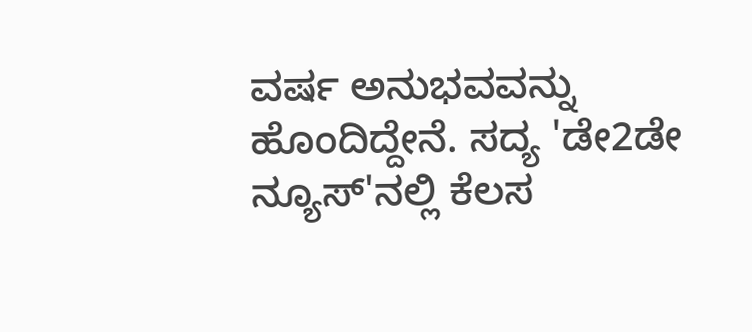ವರ್ಷ ಅನುಭವವನ್ನು ಹೊಂದಿದ್ದೇನೆ. ಸದ್ಯ 'ಡೇ2ಡೇ ನ್ಯೂಸ್'ನಲ್ಲಿ ಕೆಲಸ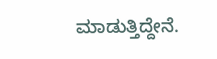ಮಾಡುತ್ತಿದ್ದೇನೆ.